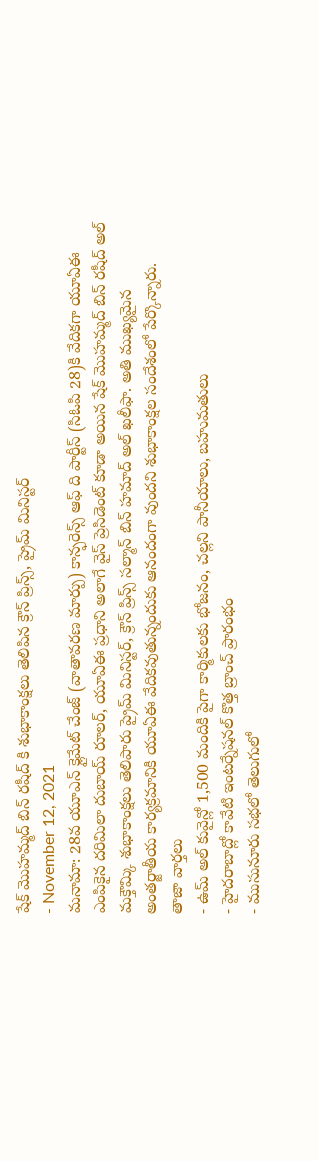షేక్ మొహమ్మద్ బిన్ రషీద్ కి శుభాకాంక్షలు తెలిపిన క్రౌన్ ప్రిన్స్, ప్రైమ్ మినిస్టర్
- November 12, 2021
మనామా: 28వ యూఎన్ క్లైమేట్ చేంజ్ (వాతావరణ మార్పు) కాన్ఫరెన్స్ ఆఫ్ ది పార్టీస్ (సిఓపి 28)కి వేదికగా యూఏఈ ఎంపికైన దరిమిలా దుబాయ్ రూలర్, యూఏఈ ప్రధాని అలాగే వైస్ ప్రెసిడెంట్ కూడా అయిన షేక్ మొహమ్మద్ బిన్ రషీద్ అల్ మక్తౌమ్కి శుభాకాంక్షలు తెలిపారు ప్రైమ్ మినిస్టర్, క్రౌన్ ప్రిన్స్ సల్మాన్ బిన్ హమాద్ అల్ ఖలీఫా. అతి ముఖ్యమైన అంతర్జాతీయ కార్యక్రమానికి యూఏఈ వేదికవుతున్నందుకు ఆనందంగా వుందని శుభాకాంక్షల సందేశంలో పేర్కొన్నారు.
తాజా వార్తలు
- ఉమ్ అల్ కువైన్లో 1,500 మందికి పైగా కార్మికులకు భోజనం, చల్లని పానీయాలు, బహుమతులు
- హైదరాబాద్లో కావేటి ఇంటర్నేషనల్ కొత్త బ్రాంచ్ ప్రారంభం
- ముసునూరు సభలో తెలుగులో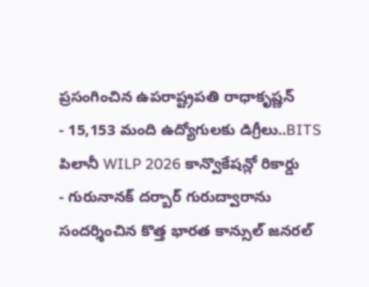ప్రసంగించిన ఉపరాష్ట్రపతి రాధాకృష్ణన్
- 15,153 మంది ఉద్యోగులకు డిగ్రీలు..BITS పిలానీ WILP 2026 కాన్వొకేషన్లో రికార్డు
- గురునానక్ దర్బార్ గురుద్వారాను సందర్శించిన కొత్త భారత కాన్సుల్ జనరల్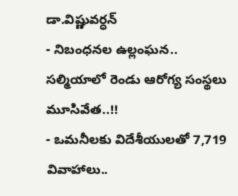డా.విష్ణువర్ధన్
- నిబంధనల ఉల్లంఘన.. సల్మియాలో రెండు ఆరోగ్య సంస్థలు మూసివేత..!!
- ఒమనీలకు విదేశీయులతో 7,719 వివాహాలు..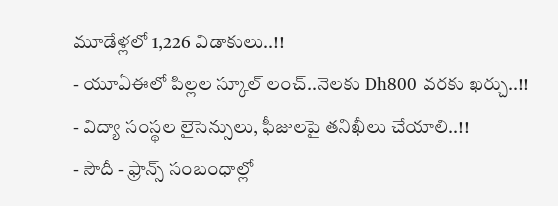మూడేళ్లలో 1,226 విడాకులు..!!
- యూఏఈలో పిల్లల స్కూల్ లంచ్..నెలకు Dh800 వరకు ఖర్చు..!!
- విద్యా సంస్థల లైసెన్సులు, ఫీజులపై తనిఖీలు చేయాలి..!!
- సౌదీ - ఫ్రాన్స్ సంబంధాల్లో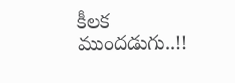కీలక ముందడుగు..!!